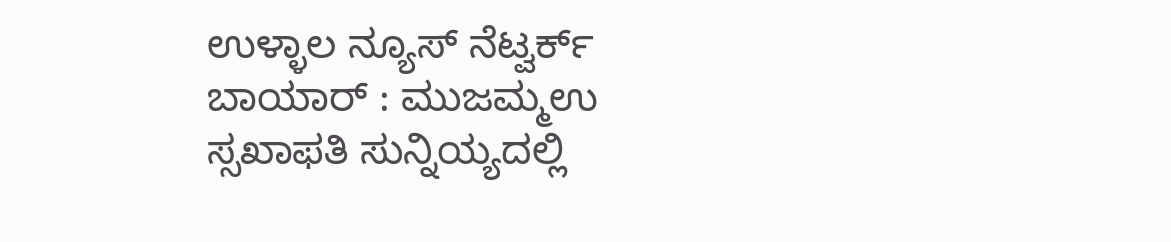ಉಳ್ಳಾಲ ನ್ಯೂಸ್ ನೆಟ್ವರ್ಕ್
ಬಾಯಾರ್ : ಮುಜಮ್ಮಉ ಸ್ಸಖಾಫತಿ ಸುನ್ನಿಯ್ಯದಲ್ಲಿ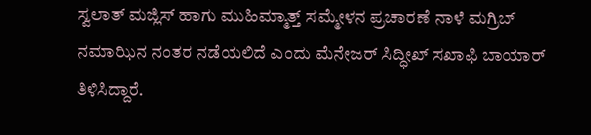ಸ್ವಲಾತ್ ಮಜ್ಲಿಸ್ ಹಾಗು ಮುಹಿಮ್ಮಾತ್ತ್ ಸಮ್ಮೇಳನ ಪ್ರಚಾರಣೆ ನಾಳೆ ಮಗ್ರಿಬ್ ನಮಾಝಿನ ನಂತರ ನಡೆಯಲಿದೆ ಎಂದು ಮೆನೇಜರ್ ಸಿದ್ಧೀಖ್ ಸಖಾಫಿ ಬಾಯಾರ್ ತಿಳಿಸಿದ್ದಾರೆ.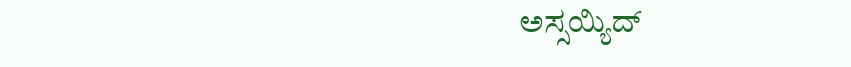ಅಸ್ಸಯ್ಯಿದ್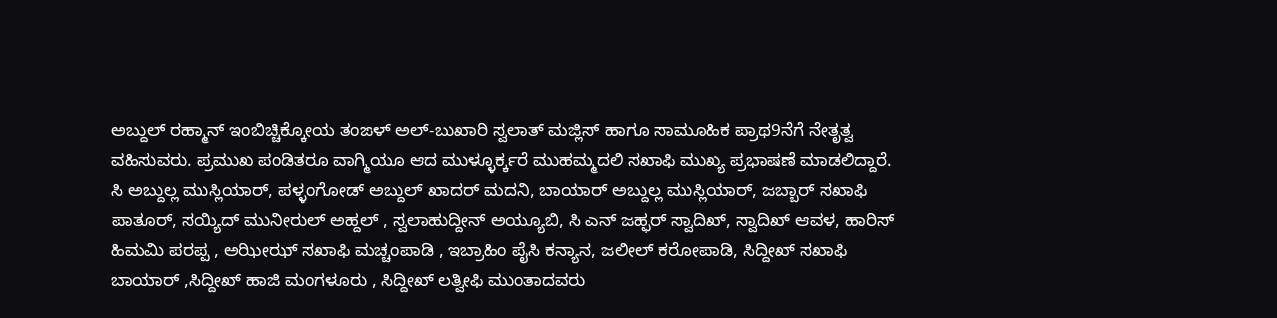ಅಬ್ದುಲ್ ರಹ್ಮಾನ್ ಇಂಬಿಚ್ಚಿಕ್ಕೋಯ ತಂಙಳ್ ಅಲ್-ಬುಖಾರಿ ಸ್ವಲಾತ್ ಮಜ್ಲಿಸ್ ಹಾಗೂ ಸಾಮೂಹಿಕ ಪ್ರಾಥ9ನೆಗೆ ನೇತೃತ್ವ ವಹಿಸುವರು. ಪ್ರಮುಖ ಪಂಡಿತರೂ ವಾಗ್ಮಿಯೂ ಆದ ಮುಳ್ಳೂರ್ಕ್ಕರೆ ಮುಹಮ್ಮದಲಿ ಸಖಾಫಿ ಮುಖ್ಯ ಪ್ರಭಾಷಣೆ ಮಾಡಲಿದ್ದಾರೆ.
ಸಿ ಅಬ್ದುಲ್ಲ ಮುಸ್ಲಿಯಾರ್, ಪಳ್ಳಂಗೋಡ್ ಅಬ್ದುಲ್ ಖಾದರ್ ಮದನಿ, ಬಾಯಾರ್ ಅಬ್ದುಲ್ಲ ಮುಸ್ಲಿಯಾರ್, ಜಬ್ಬಾರ್ ಸಖಾಫಿ ಪಾತೂರ್, ಸಯ್ಯಿದ್ ಮುನೀರುಲ್ ಅಹ್ದಲ್ , ಸ್ವಲಾಹುದ್ದೀನ್ ಅಯ್ಯೂಬಿ, ಸಿ ಎನ್ ಜಹ್ಫರ್ ಸ್ವಾದಿಖ್, ಸ್ವಾದಿಖ್ ಆವಳ, ಹಾರಿಸ್ ಹಿಮಮಿ ಪರಪ್ಪ , ಅಝೀಝ್ ಸಖಾಫಿ ಮಚ್ಚಂಪಾಡಿ , ಇಬ್ರಾಹಿಂ ಪೈಸಿ ಕನ್ಯಾನ, ಜಲೀಲ್ ಕರೋಪಾಡಿ, ಸಿದ್ದೀಖ್ ಸಖಾಫಿ ಬಾಯಾರ್ ,ಸಿದ್ದೀಖ್ ಹಾಜಿ ಮಂಗಳೂರು , ಸಿದ್ದೀಖ್ ಲತ್ವೀಫಿ ಮುಂತಾದವರು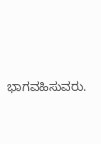ಭಾಗವಹಿಸುವರು.